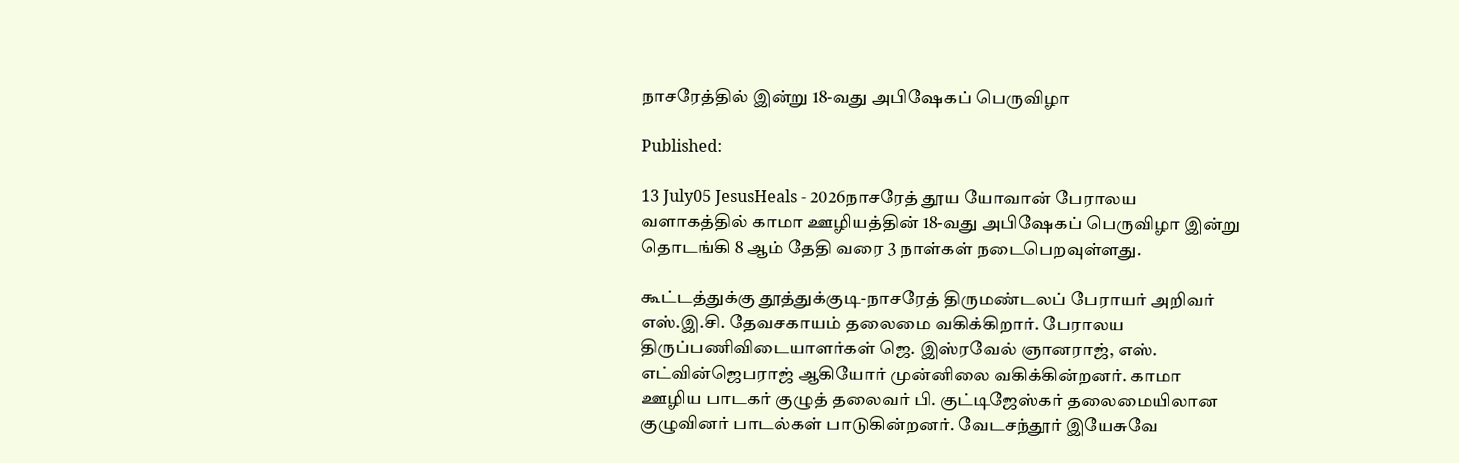நாசரேத்தில் இன்று 18-வது அபிஷேகப் பெருவிழா

Published:

13 July05 JesusHeals - 2026நாசரேத் தூய யோவான் பேராலய வளாகத்தில் காமா ஊழியத்தின் 18-வது அபிஷேகப் பெருவிழா இன்று தொடங்கி 8 ஆம் தேதி வரை 3 நாள்கள் நடைபெறவுள்ளது.

கூட்டத்துக்கு தூத்துக்குடி-நாசரேத் திருமண்டலப் பேராயர் அறிவர் எஸ்.இ.சி. தேவசகாயம் தலைமை வகிக்கிறார். பேராலய திருப்பணிவிடையாளர்கள் ஜெ. இஸ்ரவேல் ஞானராஜ், எஸ். எட்வின்ஜெபராஜ் ஆகியோர் முன்னிலை வகிக்கின்றனர். காமா ஊழிய பாடகர் குழுத் தலைவர் பி. குட்டிஜேஸ்கர் தலைமையிலான  குழுவினர் பாடல்கள் பாடுகின்றனர். வேடசந்தூர் இயேசுவே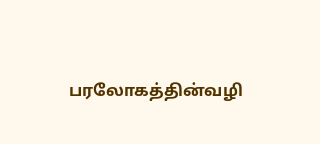பரலோகத்தின்வழி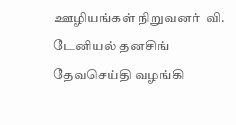ஊழியங்கள் நிறுவனர்  வி. டேனியல் தனசிங் தேவசெய்தி வழங்கி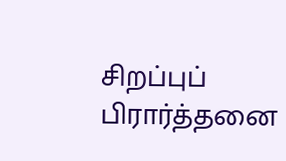சிறப்புப் பிரார்த்தனை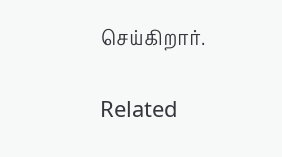செய்கிறார்.

Related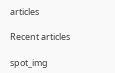articles

Recent articles

spot_img